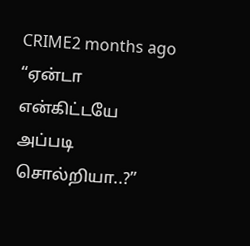CRIME2 months ago
“ஏன்டா என்கிட்டயே அப்படி சொல்றியா..?”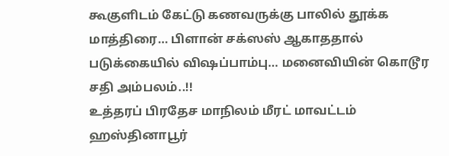கூகுளிடம் கேட்டு கணவருக்கு பாலில் தூக்க மாத்திரை… பிளான் சக்ஸஸ் ஆகாததால் படுக்கையில் விஷப்பாம்பு… மனைவியின் கொடூர சதி அம்பலம்..!!
உத்தரப் பிரதேச மாநிலம் மீரட் மாவட்டம் ஹஸ்தினாபூர்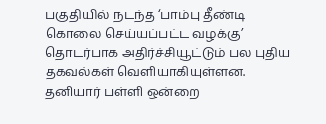பகுதியில் நடந்த ‘பாம்பு தீண்டி கொலை செய்யப்பட்ட வழக்கு’ தொடர்பாக அதிர்ச்சியூட்டும் பல புதிய தகவல்கள் வெளியாகியுள்ளன. தனியார் பள்ளி ஒன்றை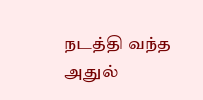நடத்தி வந்த அதுல்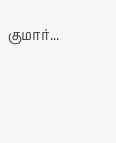குமார்...